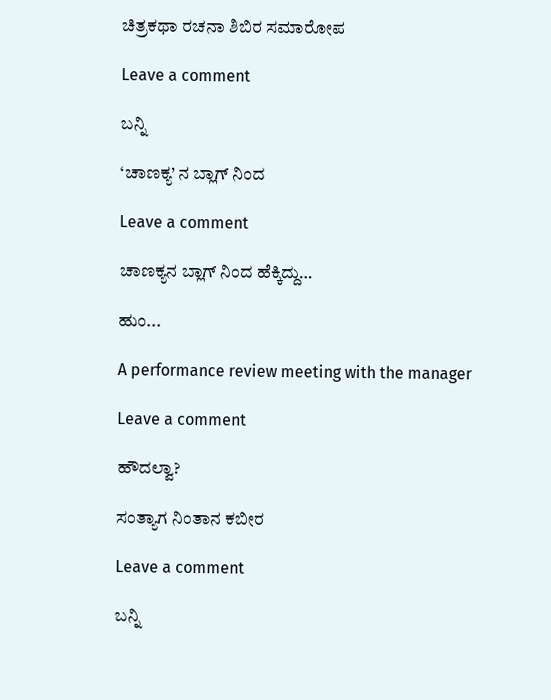ಚಿತ್ರಕಥಾ ರಚನಾ ಶಿಬಿರ ಸಮಾರೋಪ

Leave a comment

ಬನ್ನಿ

‘ಚಾಣಕ್ಯ’ ನ ಬ್ಲಾಗ್ ನಿಂದ

Leave a comment

ಚಾಣಕ್ಯನ ಬ್ಲಾಗ್ ನಿಂದ ಹೆಕ್ಕಿದ್ದು…

ಹುಂ...

A performance review meeting with the manager

Leave a comment

ಹೌದಲ್ವಾ?

ಸಂತ್ಯಾಗ ನಿಂತಾನ ಕಬೀರ

Leave a comment

ಬನ್ನಿ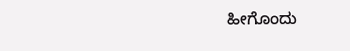ಹೀಗೊಂದು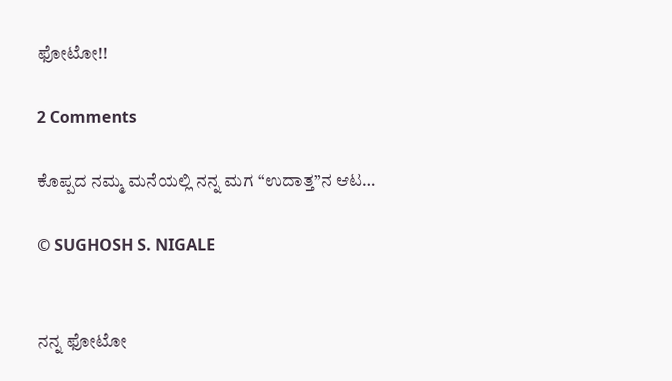ಫೋಟೋ!!

2 Comments

ಕೊಪ್ಪದ ನಮ್ಮ ಮನೆಯಲ್ಲಿ ನನ್ನ ಮಗ “ಉದಾತ್ತ”ನ ಆಟ…

© SUGHOSH S. NIGALE


ನನ್ನ ಫೋಟೋ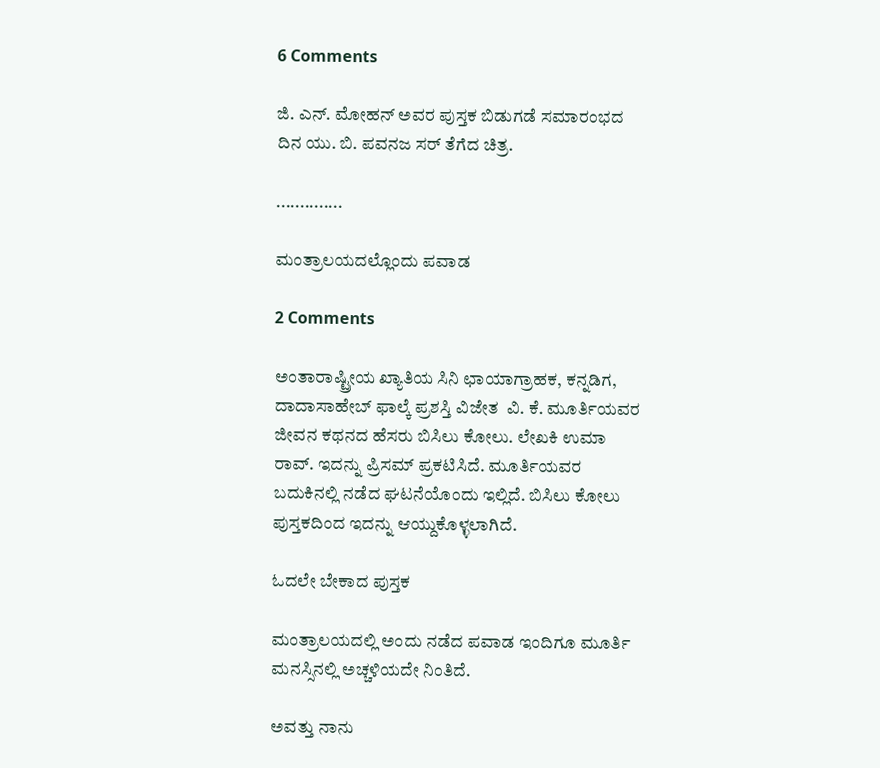6 Comments

ಜಿ. ಎನ್. ಮೋಹನ್ ಅವರ ಪುಸ್ತಕ ಬಿಡುಗಡೆ ಸಮಾರಂಭದ ದಿನ ಯು. ಬಿ. ಪವನಜ ಸರ್ ತೆಗೆದ ಚಿತ್ರ.

..............

ಮಂತ್ರಾಲಯದಲ್ಲೊಂದು ಪವಾಡ

2 Comments

ಅಂತಾರಾಷ್ಟ್ರೀಯ ಖ್ಯಾತಿಯ ಸಿನಿ ಛಾಯಾಗ್ರಾಹಕ, ಕನ್ನಡಿಗ, ದಾದಾಸಾಹೇಬ್ ಫಾಲ್ಕೆ ಪ್ರಶಸ್ತಿ ವಿಜೇತ  ವಿ. ಕೆ. ಮೂರ್ತಿಯವರ ಜೀವನ ಕಥನದ ಹೆಸರು ಬಿಸಿಲು ಕೋಲು. ಲೇಖಕಿ ಉಮಾ ರಾವ್. ಇದನ್ನು ಪ್ರಿಸಮ್ ಪ್ರಕಟಿಸಿದೆ. ಮೂರ್ತಿಯವರ ಬದುಕಿನಲ್ಲಿ ನಡೆದ ಘಟನೆಯೊಂದು ಇಲ್ಲಿದೆ. ಬಿಸಿಲು ಕೋಲು ಪುಸ್ತಕದಿಂದ ಇದನ್ನು ಆಯ್ದುಕೊಳ್ಳಲಾಗಿದೆ.

ಓದಲೇ ಬೇಕಾದ ಪುಸ್ತಕ

ಮಂತ್ರಾಲಯದಲ್ಲಿ ಅಂದು ನಡೆದ ಪವಾಡ ಇಂದಿಗೂ ಮೂರ್ತಿ ಮನಸ್ಸಿನಲ್ಲಿ ಅಚ್ಚಳಿಯದೇ ನಿಂತಿದೆ.

ಅವತ್ತು ನಾನು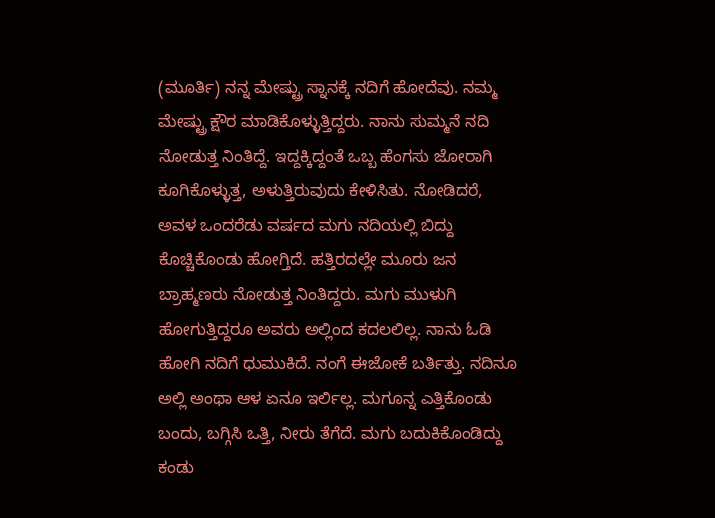(ಮೂರ್ತಿ) ನನ್ನ ಮೇಷ್ಟ್ರು ಸ್ನಾನಕ್ಕೆ ನದಿಗೆ ಹೋದೆವು. ನಮ್ಮ ಮೇಷ್ಟ್ರು ಕ್ಷೌರ ಮಾಡಿಕೊಳ್ಳುತ್ತಿದ್ದರು. ನಾನು ಸುಮ್ಮನೆ ನದಿ ನೋಡುತ್ತ ನಿಂತಿದ್ದೆ. ಇದ್ದಕ್ಕಿದ್ದಂತೆ ಒಬ್ಬ ಹೆಂಗಸು ಜೋರಾಗಿ ಕೂಗಿಕೊಳ್ಳುತ್ತ, ಅಳುತ್ತಿರುವುದು ಕೇಳಿಸಿತು. ನೋಡಿದರೆ, ಅವಳ ಒಂದರೆಡು ವರ್ಷದ ಮಗು ನದಿಯಲ್ಲಿ ಬಿದ್ದು ಕೊಚ್ಚಿಕೊಂಡು ಹೋಗ್ತಿದೆ. ಹತ್ತಿರದಲ್ಲೇ ಮೂರು ಜನ ಬ್ರಾಹ್ಮಣರು ನೋಡುತ್ತ ನಿಂತಿದ್ದರು. ಮಗು ಮುಳುಗಿ ಹೋಗುತ್ತಿದ್ದರೂ ಅವರು ಅಲ್ಲಿಂದ ಕದಲಲಿಲ್ಲ. ನಾನು ಓಡಿ ಹೋಗಿ ನದಿಗೆ ಧುಮುಕಿದೆ. ನಂಗೆ ಈಜೋಕೆ ಬರ್ತಿತ್ತು. ನದಿನೂ ಅಲ್ಲಿ ಅಂಥಾ ಆಳ ಏನೂ ಇರ್ಲಿಲ್ಲ. ಮಗೂನ್ನ ಎತ್ತಿಕೊಂಡು ಬಂದು, ಬಗ್ಗಿಸಿ ಒತ್ತಿ, ನೀರು ತೆಗೆದೆ. ಮಗು ಬದುಕಿಕೊಂಡಿದ್ದು ಕಂಡು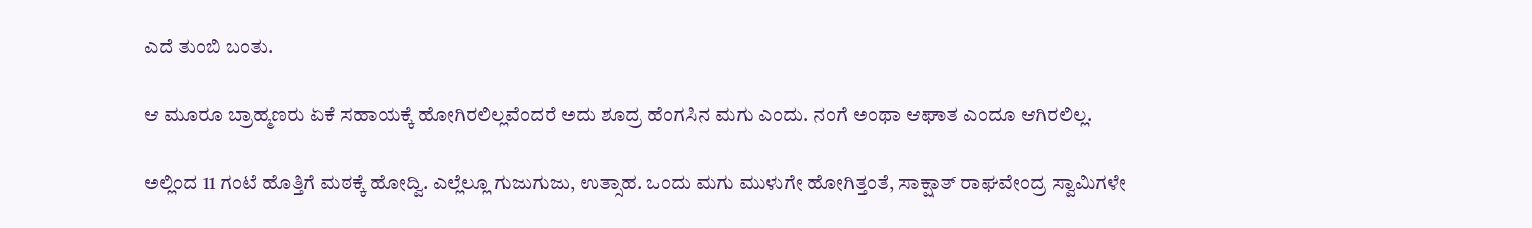ಎದೆ ತುಂಬಿ ಬಂತು.

ಆ ಮೂರೂ ಬ್ರಾಹ್ಮಣರು ಏಕೆ ಸಹಾಯಕ್ಕೆ ಹೋಗಿರಲಿಲ್ಲವೆಂದರೆ ಅದು ಶೂದ್ರ ಹೆಂಗಸಿನ ಮಗು ಎಂದು. ನಂಗೆ ಅಂಥಾ ಆಘಾತ ಎಂದೂ ಆಗಿರಲಿಲ್ಲ.

ಅಲ್ಲಿಂದ 11 ಗಂಟೆ ಹೊತ್ತಿಗೆ ಮಠಕ್ಕೆ ಹೋದ್ವಿ. ಎಲ್ಲೆಲ್ಲೂ ಗುಜುಗುಜು, ಉತ್ಸಾಹ. ಒಂದು ಮಗು ಮುಳುಗೇ ಹೋಗಿತ್ತಂತೆ, ಸಾಕ್ಷಾತ್ ರಾಘವೇಂದ್ರ ಸ್ವಾಮಿಗಳೇ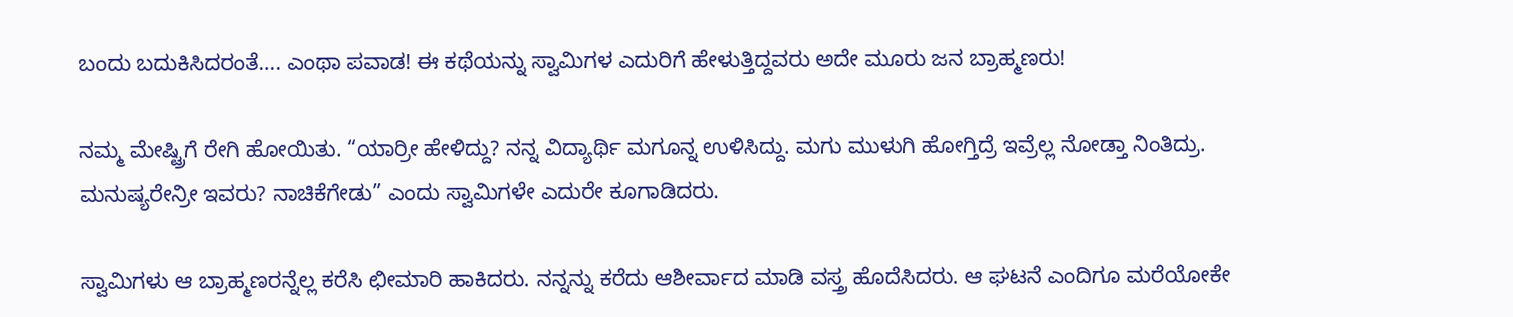ಬಂದು ಬದುಕಿಸಿದರಂತೆ…. ಎಂಥಾ ಪವಾಡ! ಈ ಕಥೆಯನ್ನು ಸ್ವಾಮಿಗಳ ಎದುರಿಗೆ ಹೇಳುತ್ತಿದ್ದವರು ಅದೇ ಮೂರು ಜನ ಬ್ರಾಹ್ಮಣರು!

ನಮ್ಮ ಮೇಷ್ಟ್ರಿಗೆ ರೇಗಿ ಹೋಯಿತು. “ಯಾರ್ರೀ ಹೇಳಿದ್ದು? ನನ್ನ ವಿದ್ಯಾರ್ಥಿ ಮಗೂನ್ನ ಉಳಿಸಿದ್ದು. ಮಗು ಮುಳುಗಿ ಹೋಗ್ತಿದ್ರೆ ಇವ್ರೆಲ್ಲ ನೋಡ್ತಾ ನಿಂತಿದ್ರು. ಮನುಷ್ಯರೇನ್ರೀ ಇವರು? ನಾಚಿಕೆಗೇಡು” ಎಂದು ಸ್ವಾಮಿಗಳೇ ಎದುರೇ ಕೂಗಾಡಿದರು.

ಸ್ವಾಮಿಗಳು ಆ ಬ್ರಾಹ್ಮಣರನ್ನೆಲ್ಲ ಕರೆಸಿ ಛೀಮಾರಿ ಹಾಕಿದರು. ನನ್ನನ್ನು ಕರೆದು ಆಶೀರ್ವಾದ ಮಾಡಿ ವಸ್ತ್ರ ಹೊದೆಸಿದರು. ಆ ಘಟನೆ ಎಂದಿಗೂ ಮರೆಯೋಕೇ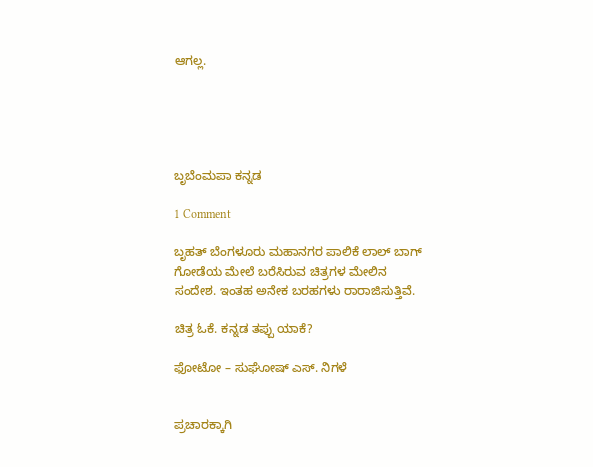ಆಗಲ್ಲ.





ಬೃಬೆಂಮಪಾ ಕನ್ನಡ

1 Comment

ಬೃಹತ್ ಬೆಂಗಳೂರು ಮಹಾನಗರ ಪಾಲಿಕೆ ಲಾಲ್ ಬಾಗ್ ಗೋಡೆಯ ಮೇಲೆ ಬರೆಸಿರುವ ಚಿತ್ರಗಳ ಮೇಲಿನ ಸಂದೇಶ. ಇಂತಹ ಅನೇಕ ಬರಹಗಳು ರಾರಾಜಿಸುತ್ತಿವೆ.

ಚಿತ್ರ ಓಕೆ. ಕನ್ನಡ ತಪ್ಪು ಯಾಕೆ?

ಫೋಟೋ – ಸುಘೋಷ್ ಎಸ್. ನಿಗಳೆ


ಪ್ರಚಾರಕ್ಕಾಗಿ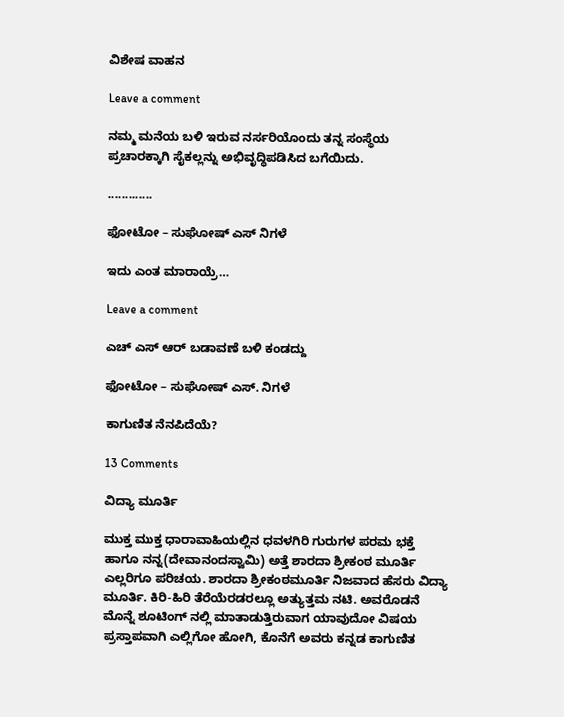ವಿಶೇಷ ವಾಹನ

Leave a comment

ನಮ್ಮ ಮನೆಯ ಬಳಿ ಇರುವ ನರ್ಸರಿಯೊಂದು ತನ್ನ ಸಂಸ್ಥೆಯ ಪ್ರಚಾರಕ್ಕಾಗಿ ಸೈಕಲ್ಲನ್ನು ಅಭಿವೃದ್ಧಿಪಡಿಸಿದ ಬಗೆಯಿದು.

.............

ಫೋಟೋ – ಸುಘೋಷ್ ಎಸ್ ನಿಗಳೆ

ಇದು ಎಂತ ಮಾರಾಯ್ರೆ…

Leave a comment

ಎಚ್ ಎಸ್ ಆರ್ ಬಡಾವಣೆ ಬಳಿ ಕಂಡದ್ದು

ಫೋಟೋ – ಸುಘೋಷ್ ಎಸ್. ನಿಗಳೆ

ಕಾಗುಣಿತ ನೆನಪಿದೆಯೆ?

13 Comments

ವಿದ್ಯಾ ಮೂರ್ತಿ

ಮುಕ್ತ ಮುಕ್ತ ಧಾರಾವಾಹಿಯಲ್ಲಿನ ಧವಳಗಿರಿ ಗುರುಗಳ ಪರಮ ಭಕ್ತೆ ಹಾಗೂ ನನ್ನ(ದೇವಾನಂದಸ್ವಾಮಿ) ಅತ್ತೆ ಶಾರದಾ ಶ್ರೀಕಂಠ ಮೂರ್ತಿ ಎಲ್ಲರಿಗೂ ಪರಿಚಯ. ಶಾರದಾ ಶ್ರೀಕಂಠಮೂರ್ತಿ ನಿಜವಾದ ಹೆಸರು ವಿದ್ಯಾ ಮೂರ್ತಿ. ಕಿರಿ-ಹಿರಿ ತೆರೆಯೆರಡರಲ್ಲೂ ಅತ್ಯುತ್ತಮ ನಟಿ. ಅವರೊಡನೆ ಮೊನ್ನೆ ಶೂಟಿಂಗ್ ನಲ್ಲಿ ಮಾತಾಡುತ್ತಿರುವಾಗ ಯಾವುದೋ ವಿಷಯ ಪ್ರಸ್ತಾಪವಾಗಿ ಎಲ್ಲಿಗೋ ಹೋಗಿ, ಕೊನೆಗೆ ಅವರು ಕನ್ನಡ ಕಾಗುಣಿತ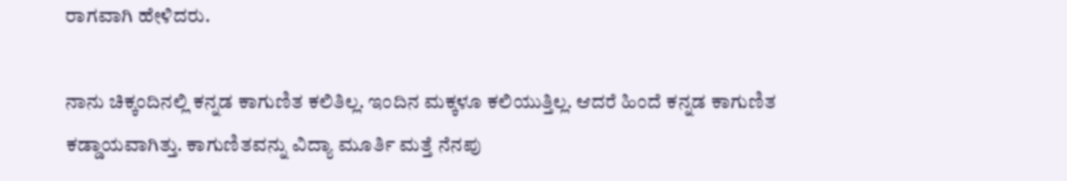ರಾಗವಾಗಿ ಹೇಳಿದರು.

ನಾನು ಚಿಕ್ಕಂದಿನಲ್ಲಿ ಕನ್ನಡ ಕಾಗುಣಿತ ಕಲಿತಿಲ್ಲ. ಇಂದಿನ ಮಕ್ಕಳೂ ಕಲಿಯುತ್ತಿಲ್ಲ. ಆದರೆ ಹಿಂದೆ ಕನ್ನಡ ಕಾಗುಣಿತ ಕಡ್ಡಾಯವಾಗಿತ್ತು. ಕಾಗುಣಿತವನ್ನು ವಿದ್ಯಾ ಮೂರ್ತಿ ಮತ್ತೆ ನೆನಪು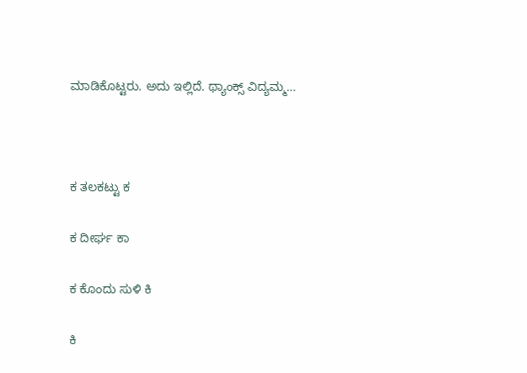ಮಾಡಿಕೊಟ್ಟರು. ಅದು ಇಲ್ಲಿದೆ. ಥ್ಯಾಂಕ್ಸ್ ವಿದ್ಯಮ್ಮ…



ಕ ತಲಕಟ್ಟು ಕ

ಕ ದೀರ್ಘ ಕಾ

ಕ ಕೊಂದು ಸುಳಿ ಕಿ

ಕಿ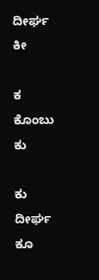ದೀರ್ಘ ಕೀ

ಕ ಕೊಂಬು ಕು

ಕು ದೀರ್ಘ ಕೂ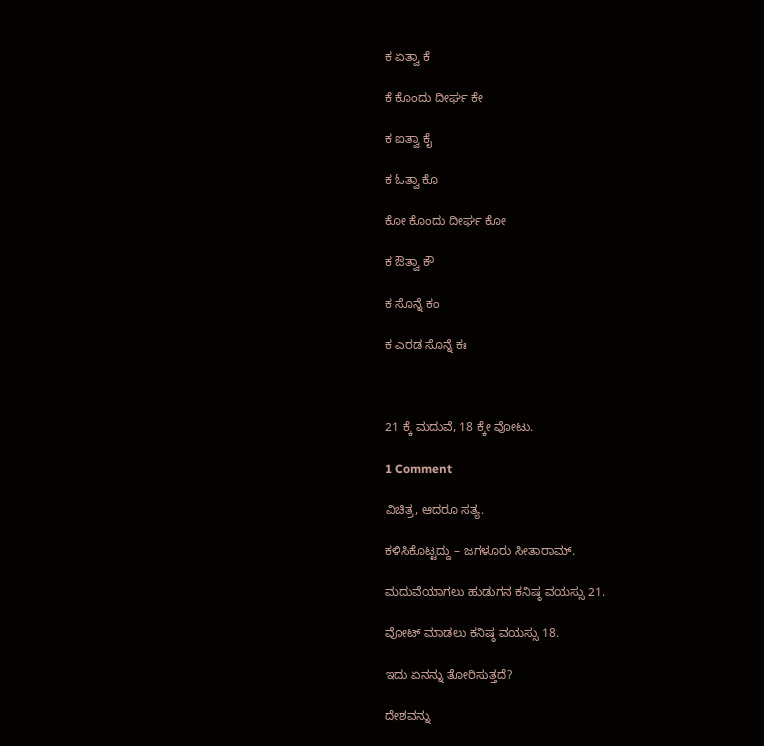ಕ ಏತ್ವಾ ಕೆ

ಕೆ ಕೊಂದು ದೀರ್ಘ ಕೇ

ಕ ಐತ್ವಾ ಕೈ

ಕ ಓತ್ವಾ ಕೊ

ಕೋ ಕೊಂದು ದೀರ್ಘ ಕೋ

ಕ ಔತ್ವಾ ಕೌ

ಕ ಸೊನ್ನೆ ಕಂ

ಕ ಎರಡ ಸೊನ್ನೆ ಕಃ



21 ಕ್ಕೆ ಮದುವೆ, 18 ಕ್ಕೇ ವೋಟು.

1 Comment

ವಿಚಿತ್ರ, ಆದರೂ ಸತ್ಯ.

ಕಳಿಸಿಕೊಟ್ಟದ್ದು – ಜಗಳೂರು ಸೀತಾರಾಮ್.

ಮದುವೆಯಾಗಲು ಹುಡುಗನ ಕನಿಷ್ಠ ವಯಸ್ಸು 21.

ವೋಟ್ ಮಾಡಲು ಕನಿಷ್ಠ ವಯಸ್ಸು 18.

ಇದು ಏನನ್ನು ತೋರಿಸುತ್ತದೆ?

ದೇಶವನ್ನು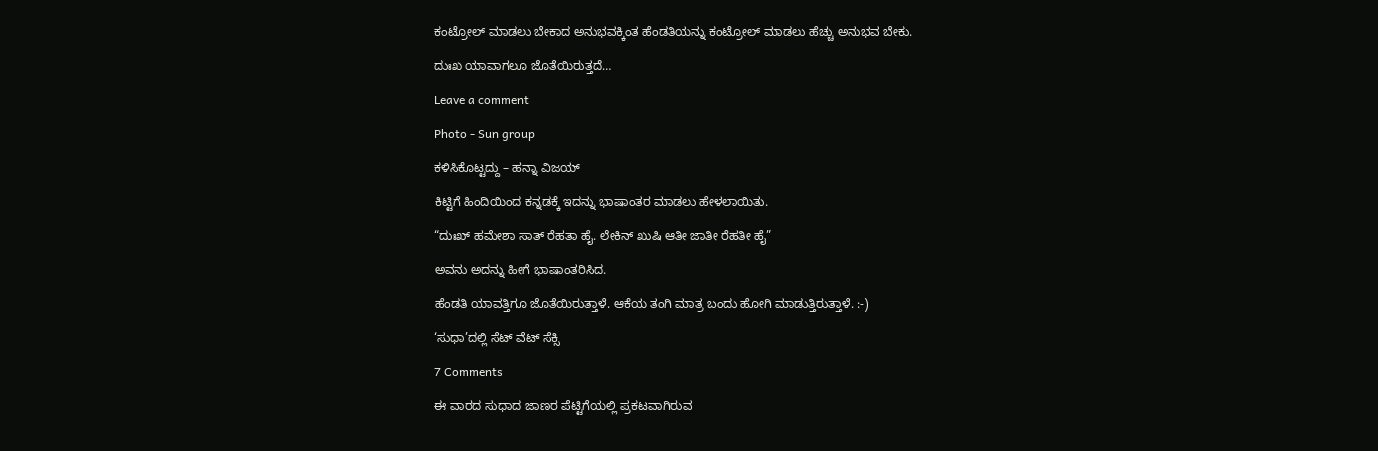ಕಂಟ್ರೋಲ್ ಮಾಡಲು ಬೇಕಾದ ಅನುಭವಕ್ಕಿಂತ ಹೆಂಡತಿಯನ್ನು ಕಂಟ್ರೋಲ್ ಮಾಡಲು ಹೆಚ್ಚು ಅನುಭವ ಬೇಕು.

ದುಃಖ ಯಾವಾಗಲೂ ಜೊತೆಯಿರುತ್ತದೆ…

Leave a comment

Photo - Sun group

ಕಳಿಸಿಕೊಟ್ಟದ್ದು – ಹನ್ನಾ ವಿಜಯ್

ಕಿಟ್ಟಿಗೆ ಹಿಂದಿಯಿಂದ ಕನ್ನಡಕ್ಕೆ ಇದನ್ನು ಭಾಷಾಂತರ ಮಾಡಲು ಹೇಳಲಾಯಿತು.

“ದುಃಖ್ ಹಮೇಶಾ ಸಾತ್ ರೆಹತಾ ಹೈ. ಲೇಕಿನ್ ಖುಷಿ ಆತೀ ಜಾತೀ ರೆಹತೀ ಹೈ”

ಅವನು ಅದನ್ನು ಹೀಗೆ ಭಾಷಾಂತರಿಸಿದ.

ಹೆಂಡತಿ ಯಾವತ್ತಿಗೂ ಜೊತೆಯಿರುತ್ತಾಳೆ. ಆಕೆಯ ತಂಗಿ ಮಾತ್ರ ಬಂದು ಹೋಗಿ ಮಾಡುತ್ತಿರುತ್ತಾಳೆ. :-)

‘ಸುಧಾ’ದಲ್ಲಿ ಸೆಟ್ ವೆಟ್ ಸೆಕ್ಸಿ

7 Comments

ಈ ವಾರದ ಸುಧಾದ ಜಾಣರ ಪೆಟ್ಟಿಗೆಯಲ್ಲಿ ಪ್ರಕಟವಾಗಿರುವ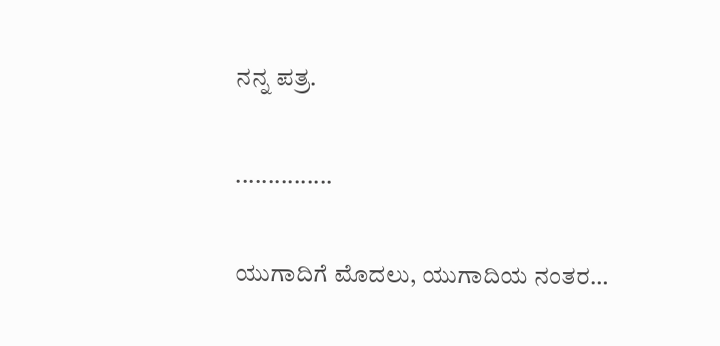ನನ್ನ ಪತ್ರ.

...............

ಯುಗಾದಿಗೆ ಮೊದಲು, ಯುಗಾದಿಯ ನಂತರ…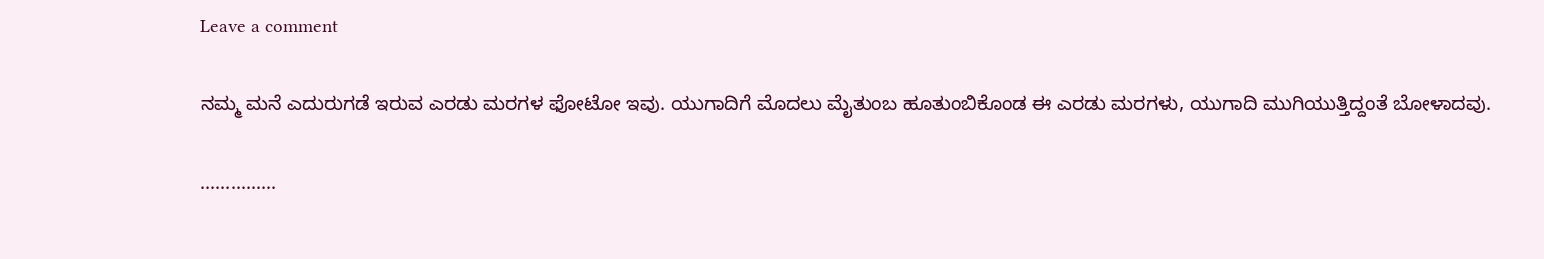Leave a comment

ನಮ್ಮ ಮನೆ ಎದುರುಗಡೆ ಇರುವ ಎರಡು ಮರಗಳ ಫೋಟೋ ಇವು. ಯುಗಾದಿಗೆ ಮೊದಲು ಮೈತುಂಬ ಹೂತುಂಬಿಕೊಂಡ ಈ ಎರಡು ಮರಗಳು, ಯುಗಾದಿ ಮುಗಿಯುತ್ತಿದ್ದಂತೆ ಬೋಳಾದವು.

...............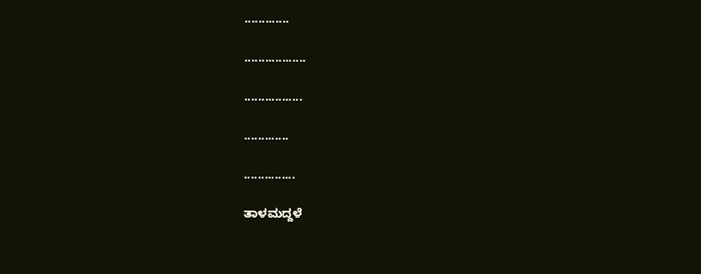.............

..................

.................

.............

...............

ತಾಳಮದ್ದಳೆ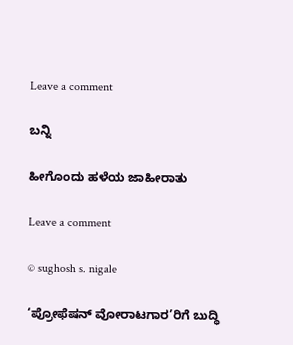Leave a comment

ಬನ್ನಿ

ಹೀಗೊಂದು ಹಳೆಯ ಜಾಹೀರಾತು

Leave a comment

© sughosh s. nigale

‘ಪ್ರೋಫೆಷನ್ ವೋರಾಟಗಾರ’ರಿಗೆ ಬುದ್ಧಿ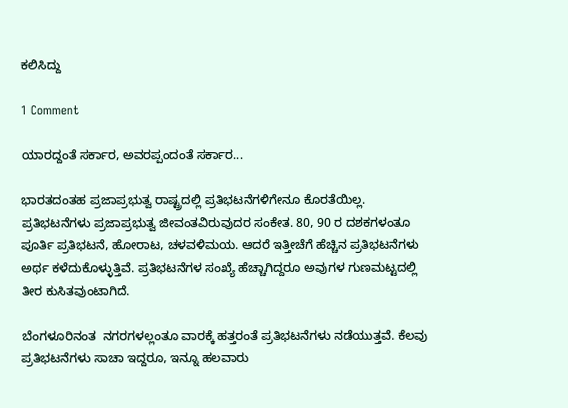ಕಲಿಸಿದ್ದು

1 Comment

ಯಾರದ್ದಂತೆ ಸರ್ಕಾರ, ಅವರಪ್ಪಂದಂತೆ ಸರ್ಕಾರ...

ಭಾರತದಂತಹ ಪ್ರಜಾಪ್ರಭುತ್ವ ರಾಷ್ಟ್ರದಲ್ಲಿ ಪ್ರತಿಭಟನೆಗಳಿಗೇನೂ ಕೊರತೆಯಿಲ್ಲ. ಪ್ರತಿಭಟನೆಗಳು ಪ್ರಜಾಪ್ರಭುತ್ವ ಜೀವಂತವಿರುವುದರ ಸಂಕೇತ. 80, 90 ರ ದಶಕಗಳಂತೂ ಪೂರ್ತಿ ಪ್ರತಿಭಟನೆ, ಹೋರಾಟ, ಚಳವಳಿಮಯ. ಆದರೆ ಇತ್ತೀಚೆಗೆ ಹೆಚ್ಚಿನ ಪ್ರತಿಭಟನೆಗಳು ಅರ್ಥ ಕಳೆದುಕೊಳ್ಳುತ್ತಿವೆ. ಪ್ರತಿಭಟನೆಗಳ ಸಂಖ್ಯೆ ಹೆಚ್ಚಾಗಿದ್ದರೂ ಅವುಗಳ ಗುಣಮಟ್ಟದಲ್ಲಿ ತೀರ ಕುಸಿತವುಂಟಾಗಿದೆ.

ಬೆಂಗಳೂರಿನಂತ  ನಗರಗಳಲ್ಲಂತೂ ವಾರಕ್ಕೆ ಹತ್ತರಂತೆ ಪ್ರತಿಭಟನೆಗಳು ನಡೆಯುತ್ತವೆ. ಕೆಲವು ಪ್ರತಿಭಟನೆಗಳು ಸಾಚಾ ಇದ್ದರೂ, ಇನ್ನೂ ಹಲವಾರು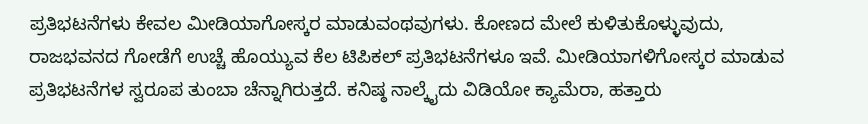ಪ್ರತಿಭಟನೆಗಳು ಕೇವಲ ಮೀಡಿಯಾಗೋಸ್ಕರ ಮಾಡುವಂಥವುಗಳು. ಕೋಣದ ಮೇಲೆ ಕುಳಿತುಕೊಳ್ಳುವುದು, ರಾಜಭವನದ ಗೋಡೆಗೆ ಉಚ್ಚೆ ಹೊಯ್ಯುವ ಕೆಲ ಟಿಪಿಕಲ್ ಪ್ರತಿಭಟನೆಗಳೂ ಇವೆ. ಮೀಡಿಯಾಗಳಿಗೋಸ್ಕರ ಮಾಡುವ ಪ್ರತಿಭಟನೆಗಳ ಸ್ವರೂಪ ತುಂಬಾ ಚೆನ್ನಾಗಿರುತ್ತದೆ. ಕನಿಷ್ಠ ನಾಲ್ಕೈದು ವಿಡಿಯೋ ಕ್ಯಾಮೆರಾ, ಹತ್ತಾರು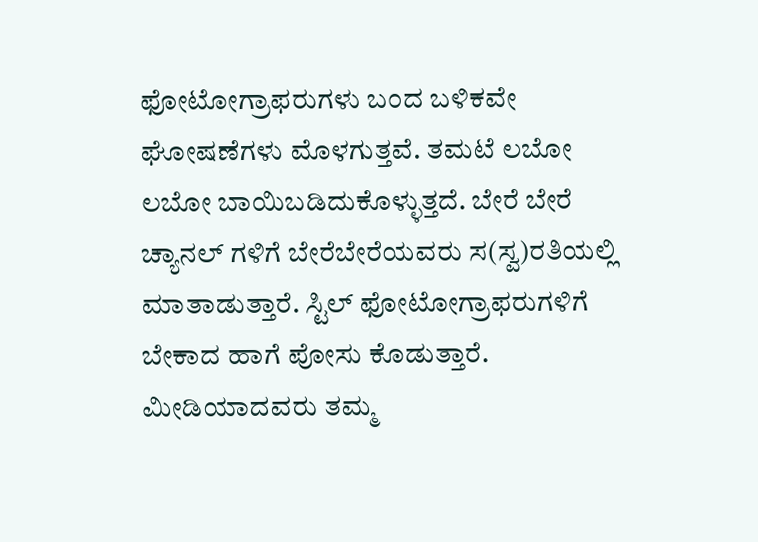ಫೋಟೋಗ್ರಾಫರುಗಳು ಬಂದ ಬಳಿಕವೇ ಘೋಷಣೆಗಳು ಮೊಳಗುತ್ತವೆ. ತಮಟೆ ಲಬೋ ಲಬೋ ಬಾಯಿಬಡಿದುಕೊಳ್ಳುತ್ತದೆ. ಬೇರೆ ಬೇರೆ ಚ್ಯಾನಲ್ ಗಳಿಗೆ ಬೇರೆಬೇರೆಯವರು ಸ(ಸ್ವ)ರತಿಯಲ್ಲಿ ಮಾತಾಡುತ್ತಾರೆ. ಸ್ಟಿಲ್ ಫೋಟೋಗ್ರಾಫರುಗಳಿಗೆ ಬೇಕಾದ ಹಾಗೆ ಪೋಸು ಕೊಡುತ್ತಾರೆ. ಮೀಡಿಯಾದವರು ತಮ್ಮ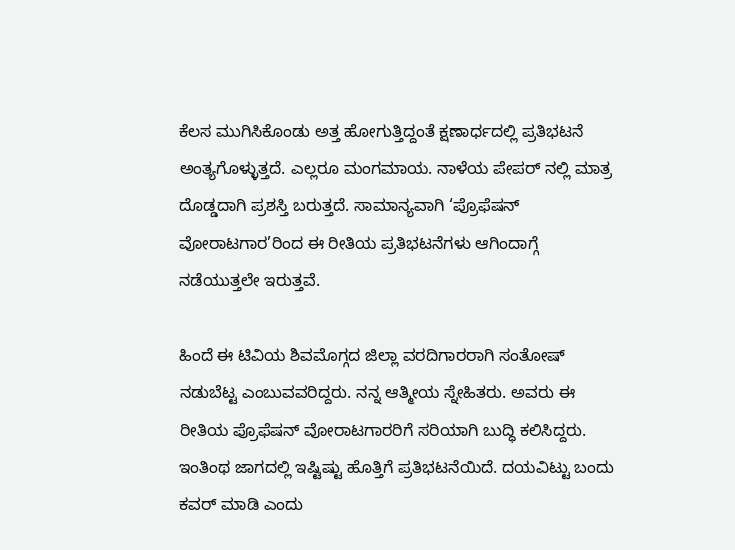ಕೆಲಸ ಮುಗಿಸಿಕೊಂಡು ಅತ್ತ ಹೋಗುತ್ತಿದ್ದಂತೆ ಕ್ಷಣಾರ್ಧದಲ್ಲಿ ಪ್ರತಿಭಟನೆ ಅಂತ್ಯಗೊಳ್ಳುತ್ತದೆ. ಎಲ್ಲರೂ ಮಂಗಮಾಯ. ನಾಳೆಯ ಪೇಪರ್ ನಲ್ಲಿ ಮಾತ್ರ ದೊಡ್ಡದಾಗಿ ಪ್ರಶಸ್ತಿ ಬರುತ್ತದೆ. ಸಾಮಾನ್ಯವಾಗಿ ‘ಪ್ರೊಫೆಷನ್ ವೋರಾಟಗಾರ’ರಿಂದ ಈ ರೀತಿಯ ಪ್ರತಿಭಟನೆಗಳು ಆಗಿಂದಾಗ್ಗೆ ನಡೆಯುತ್ತಲೇ ಇರುತ್ತವೆ.

ಹಿಂದೆ ಈ ಟಿವಿಯ ಶಿವಮೊಗ್ಗದ ಜಿಲ್ಲಾ ವರದಿಗಾರರಾಗಿ ಸಂತೋಷ್ ನಡುಬೆಟ್ಟ ಎಂಬುವವರಿದ್ದರು. ನನ್ನ ಆತ್ಮೀಯ ಸ್ನೇಹಿತರು. ಅವರು ಈ ರೀತಿಯ ಪ್ರೊಫೆಷನ್ ವೋರಾಟಗಾರರಿಗೆ ಸರಿಯಾಗಿ ಬುದ್ಧಿ ಕಲಿಸಿದ್ದರು. ಇಂತಿಂಥ ಜಾಗದಲ್ಲಿ ಇಷ್ಟಿಷ್ಟು ಹೊತ್ತಿಗೆ ಪ್ರತಿಭಟನೆಯಿದೆ. ದಯವಿಟ್ಟು ಬಂದು ಕವರ್ ಮಾಡಿ ಎಂದು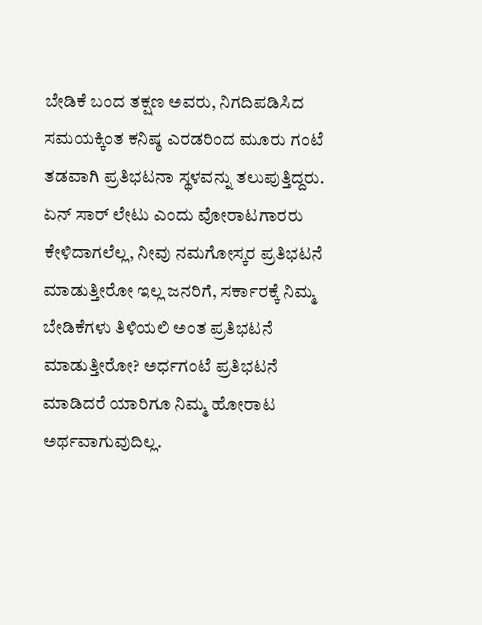ಬೇಡಿಕೆ ಬಂದ ತಕ್ಷಣ ಅವರು, ನಿಗದಿಪಡಿಸಿದ ಸಮಯಕ್ಕಿಂತ ಕನಿಷ್ಠ ಎರಡರಿಂದ ಮೂರು ಗಂಟೆ ತಡವಾಗಿ ಪ್ರತಿಭಟನಾ ಸ್ಥಳವನ್ನು ತಲುಪುತ್ತಿದ್ದರು. ಏನ್ ಸಾರ್ ಲೇಟು ಎಂದು ವೋರಾಟಗಾರರು ಕೇಳಿದಾಗಲೆಲ್ಲ, ನೀವು ನಮಗೋಸ್ಕರ ಪ್ರತಿಭಟನೆ ಮಾಡುತ್ತೀರೋ ಇಲ್ಲ ಜನರಿಗೆ, ಸರ್ಕಾರಕ್ಕೆ ನಿಮ್ಮ ಬೇಡಿಕೆಗಳು ತಿಳಿಯಲಿ ಅಂತ ಪ್ರತಿಭಟನೆ ಮಾಡುತ್ತೀರೋ? ಅರ್ಧಗಂಟೆ ಪ್ರತಿಭಟನೆ ಮಾಡಿದರೆ ಯಾರಿಗೂ ನಿಮ್ಮ ಹೋರಾಟ ಅರ್ಥವಾಗುವುದಿಲ್ಲ.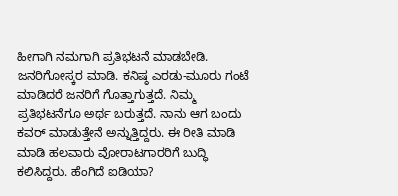ಹೀಗಾಗಿ ನಮಗಾಗಿ ಪ್ರತಿಭಟನೆ ಮಾಡಬೇಡಿ. ಜನರಿಗೋಸ್ಕರ ಮಾಡಿ. ಕನಿಷ್ಠ ಎರಡು-ಮೂರು ಗಂಟೆ ಮಾಡಿದರೆ ಜನರಿಗೆ ಗೊತ್ತಾಗುತ್ತದೆ. ನಿಮ್ಮ ಪ್ರತಿಭಟನೆಗೂ ಅರ್ಥ ಬರುತ್ತದೆ. ನಾನು ಆಗ ಬಂದು ಕವರ್ ಮಾಡುತ್ತೇನೆ ಅನ್ನುತ್ತಿದ್ದರು. ಈ ರೀತಿ ಮಾಡಿ ಮಾಡಿ ಹಲವಾರು ವೋರಾಟಗಾರರಿಗೆ ಬುದ್ಧಿ ಕಲಿಸಿದ್ದರು. ಹೆಂಗಿದೆ ಐಡಿಯಾ?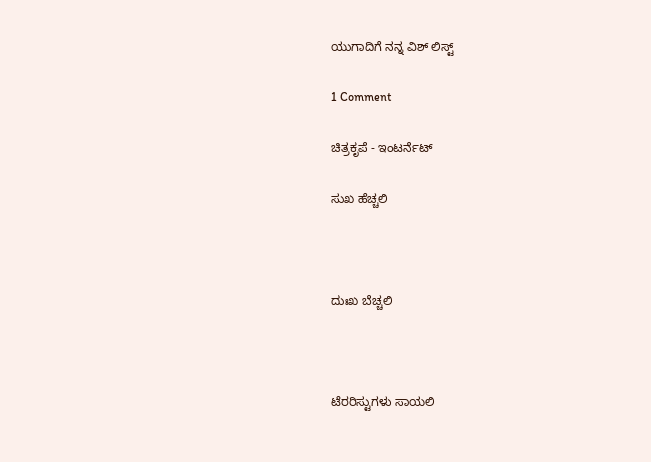ಯುಗಾದಿಗೆ ನನ್ನ ವಿಶ್ ಲಿಸ್ಟ್

1 Comment

ಚಿತ್ರಕೃಪೆ - ಇಂಟರ್ನೆಟ್

ಸುಖ ಹೆಚ್ಚಲಿ



ದುಃಖ ಬೆಚ್ಚಲಿ



ಟೆರರಿಸ್ಟುಗಳು ಸಾಯಲಿ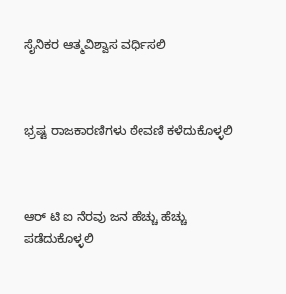ಸೈನಿಕರ ಆತ್ಮವಿಶ್ವಾಸ ವರ್ಧಿಸಲಿ



ಭ್ರಷ್ಟ ರಾಜಕಾರಣಿಗಳು ಠೇವಣಿ ಕಳೆದುಕೊಳ್ಳಲಿ



ಆರ್ ಟಿ ಐ ನೆರವು ಜನ ಹೆಚ್ಚು ಹೆಚ್ಚು ಪಡೆದುಕೊಳ್ಳಲಿ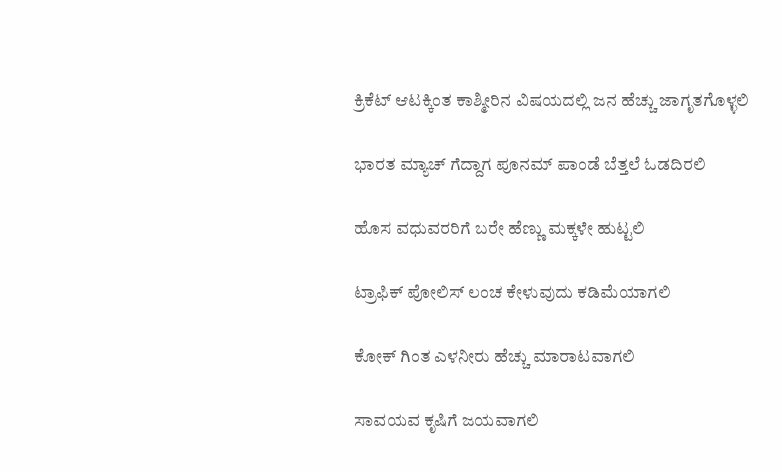ಕ್ರಿಕೆಟ್ ಆಟಕ್ಕಿಂತ ಕಾಶ್ಮೀರಿನ ವಿಷಯದಲ್ಲಿ ಜನ ಹೆಚ್ಚು ಜಾಗೃತಗೊಳ್ಳಲಿ

ಭಾರತ ಮ್ಯಾಚ್ ಗೆದ್ದಾಗ ಪೂನಮ್ ಪಾಂಡೆ ಬೆತ್ತಲೆ ಓಡದಿರಲಿ

ಹೊಸ ವಧುವರರಿಗೆ ಬರೇ ಹೆಣ್ಣು ಮಕ್ಕಳೇ ಹುಟ್ಟಲಿ

ಟ್ರಾಫಿಕ್ ಪೋಲಿಸ್ ಲಂಚ ಕೇಳುವುದು ಕಡಿಮೆಯಾಗಲಿ

ಕೋಕ್ ಗಿಂತ ಎಳನೀರು ಹೆಚ್ಚು ಮಾರಾಟವಾಗಲಿ

ಸಾವಯವ ಕೃಷಿಗೆ ಜಯವಾಗಲಿ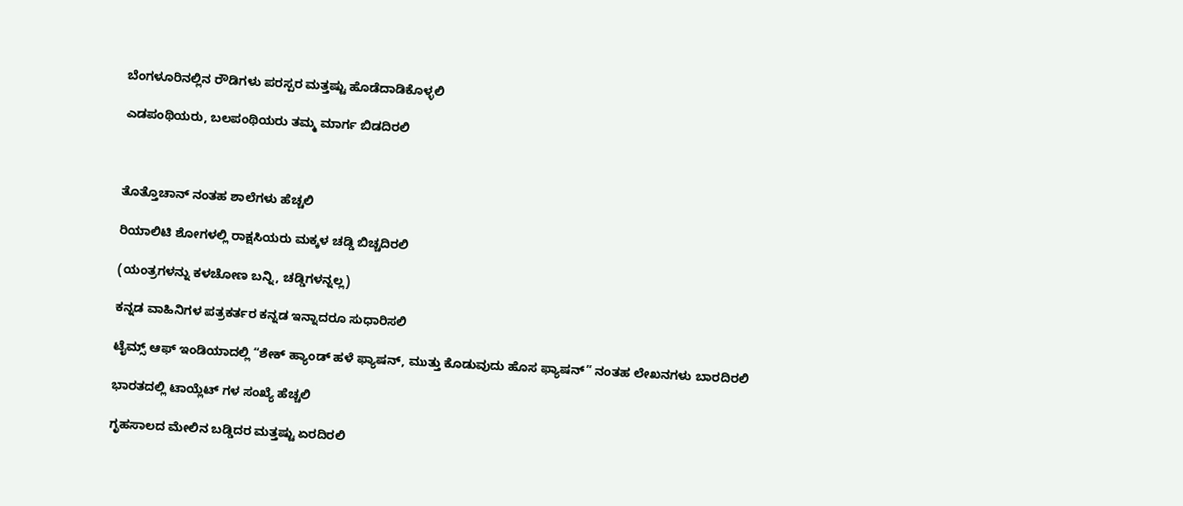ಬೆಂಗಳೂರಿನಲ್ಲಿನ ರೌಡಿಗಳು ಪರಸ್ಪರ ಮತ್ತಷ್ಟು ಹೊಡೆದಾಡಿಕೊಳ್ಳಲಿ

ಎಡಪಂಥಿಯರು, ಬಲಪಂಥಿಯರು ತಮ್ಮ ಮಾರ್ಗ ಬಿಡದಿರಲಿ



ತೊತ್ತೊಚಾನ್ ನಂತಹ ಶಾಲೆಗಳು ಹೆಚ್ಚಲಿ

ರಿಯಾಲಿಟಿ ಶೋಗಳಲ್ಲಿ ರಾಕ್ಷಸಿಯರು ಮಕ್ಕಳ ಚಡ್ಡಿ ಬಿಚ್ಚದಿರಲಿ

(ಯಂತ್ರಗಳನ್ನು ಕಳಚೋಣ ಬನ್ನಿ, ಚಡ್ಡಿಗಳನ್ನಲ್ಲ)

ಕನ್ನಡ ವಾಹಿನಿಗಳ ಪತ್ರಕರ್ತರ ಕನ್ನಡ ಇನ್ನಾದರೂ ಸುಧಾರಿಸಲಿ

ಟೈಮ್ಸ್ ಆಫ್ ಇಂಡಿಯಾದಲ್ಲಿ “ಶೇಕ್ ಹ್ಯಾಂಡ್ ಹಳೆ ಫ್ಯಾಷನ್, ಮುತ್ತು ಕೊಡುವುದು ಹೊಸ ಫ್ಯಾಷನ್” ನಂತಹ ಲೇಖನಗಳು ಬಾರದಿರಲಿ

ಭಾರತದಲ್ಲಿ ಟಾಯ್ಲೆಟ್ ಗಳ ಸಂಖ್ಯೆ ಹೆಚ್ಚಲಿ

ಗೃಹಸಾಲದ ಮೇಲಿನ ಬಡ್ಡಿದರ ಮತ್ತಷ್ಟು ಏರದಿರಲಿ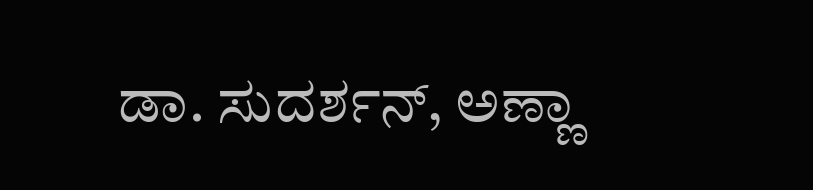ಡಾ. ಸುದರ್ಶನ್, ಅಣ್ಣಾ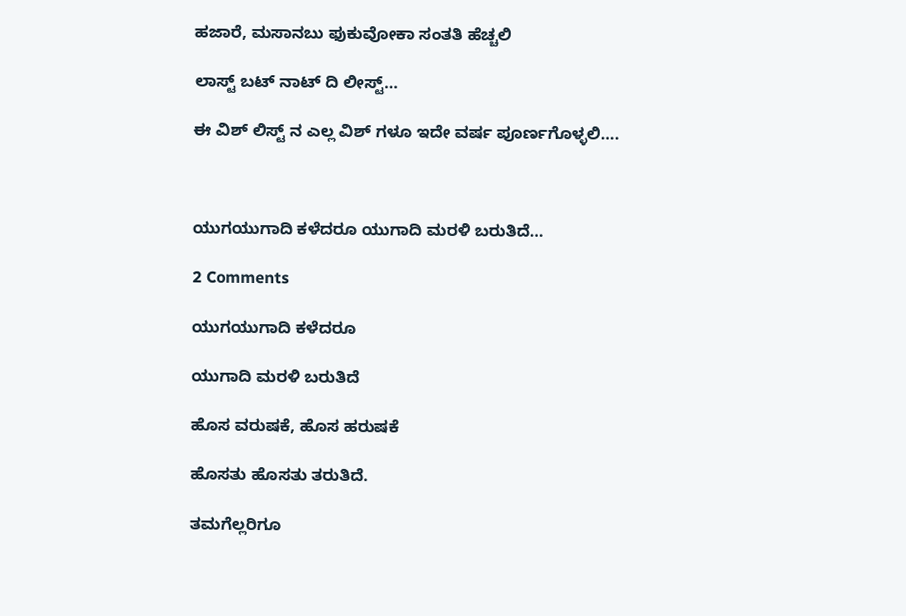ಹಜಾರೆ, ಮಸಾನಬು ಫುಕುವೋಕಾ ಸಂತತಿ ಹೆಚ್ಚಲಿ

ಲಾಸ್ಟ್ ಬಟ್ ನಾಟ್ ದಿ ಲೀಸ್ಟ್…

ಈ ವಿಶ್ ಲಿಸ್ಟ್ ನ ಎಲ್ಲ ವಿಶ್ ಗಳೂ ಇದೇ ವರ್ಷ ಪೂರ್ಣಗೊಳ್ಳಲಿ….



ಯುಗಯುಗಾದಿ ಕಳೆದರೂ ಯುಗಾದಿ ಮರಳಿ ಬರುತಿದೆ…

2 Comments

ಯುಗಯುಗಾದಿ ಕಳೆದರೂ

ಯುಗಾದಿ ಮರಳಿ ಬರುತಿದೆ

ಹೊಸ ವರುಷಕೆ, ಹೊಸ ಹರುಷಕೆ

ಹೊಸತು ಹೊಸತು ತರುತಿದೆ.

ತಮಗೆಲ್ಲರಿಗೂ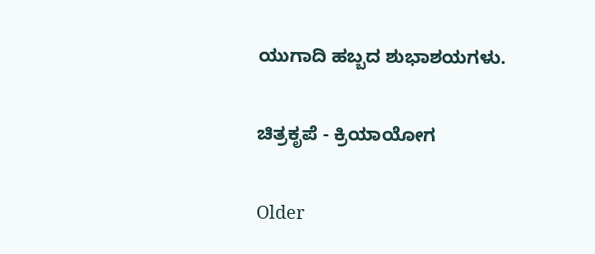ಯುಗಾದಿ ಹಬ್ಬದ ಶುಭಾಶಯಗಳು.

ಚಿತ್ರಕೃಪೆ - ಕ್ರಿಯಾಯೋಗ

Older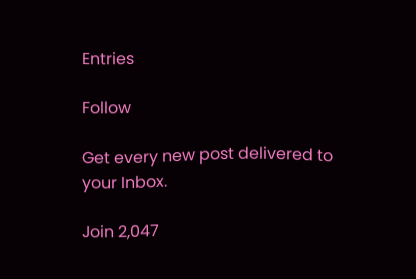Entries

Follow

Get every new post delivered to your Inbox.

Join 2,047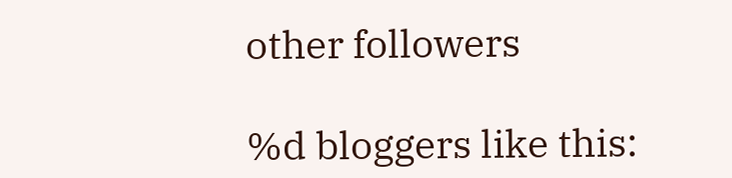other followers

%d bloggers like this: